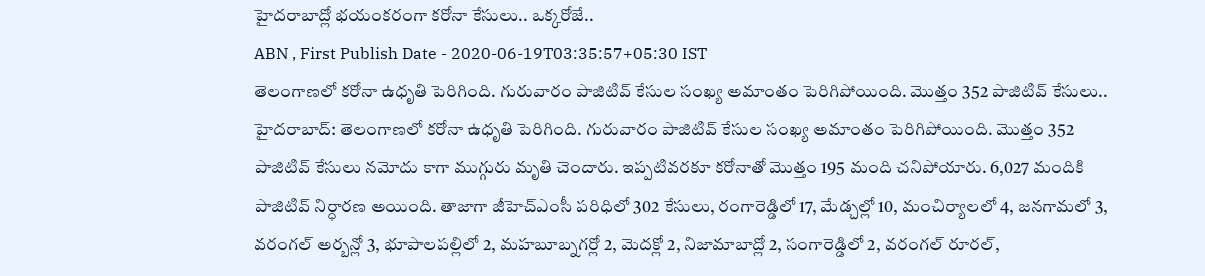హైదరాబాద్లో భయంకరంగా కరోనా కేసులు.. ఒక్కరోజే..
ABN , First Publish Date - 2020-06-19T03:35:57+05:30 IST
తెలంగాణలో కరోనా ఉధృతి పెరిగింది. గురువారం పాజిటివ్ కేసుల సంఖ్య అమాంతం పెరిగిపోయింది. మొత్తం 352 పాజిటివ్ కేసులు..
హైదరాబాద్: తెలంగాణలో కరోనా ఉధృతి పెరిగింది. గురువారం పాజిటివ్ కేసుల సంఖ్య అమాంతం పెరిగిపోయింది. మొత్తం 352 పాజిటివ్ కేసులు నమోదు కాగా ముగ్గురు మృతి చెందారు. ఇప్పటివరకూ కరోనాతో మొత్తం 195 మంది చనిపోయారు. 6,027 మందికి పాజిటివ్ నిర్ధారణ అయింది. తాజాగా జీహెచ్ఎంసీ పరిధిలో 302 కేసులు, రంగారెడ్డిలో 17, మేడ్చల్లో 10, మంచిర్యాలలో 4, జనగామలో 3, వరంగల్ అర్బన్లో 3, భూపాలపల్లిలో 2, మహబూబ్నగర్లో 2, మెదక్లో 2, నిజామాబాద్లో 2, సంగారెడ్డిలో 2, వరంగల్ రూరల్,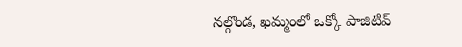నల్గొండ, ఖమ్మంలో ఒక్కో పాజిటివ్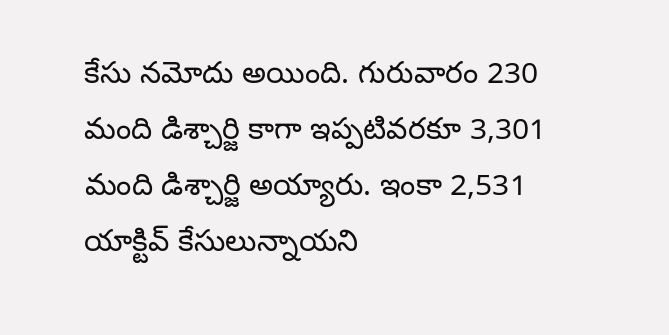కేసు నమోదు అయింది. గురువారం 230 మంది డిశ్చార్జి కాగా ఇప్పటివరకూ 3,301 మంది డిశ్చార్జి అయ్యారు. ఇంకా 2,531 యాక్టివ్ కేసులున్నాయని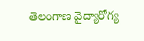తెలంగాణ వైద్యారోగ్య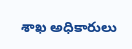శాఖ అధికారులు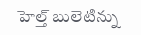హెల్త్ బులెటిన్ను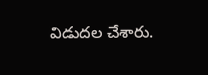విడుదల చేశారు.